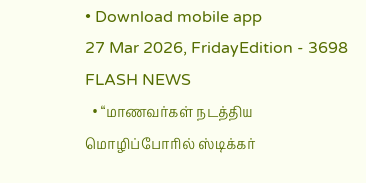• Download mobile app
27 Mar 2026, FridayEdition - 3698
FLASH NEWS
  • “மாணவர்கள் நடத்திய மொழிப்போரில் ஸ்டிக்கர்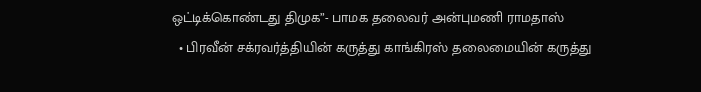ஒட்டிக்கொண்டது திமுக”- பாமக தலைவர் அன்புமணி ராமதாஸ்
  • பிரவீன் சக்ரவர்த்தியின் கருத்து காங்கிரஸ் தலைமையின் கருத்து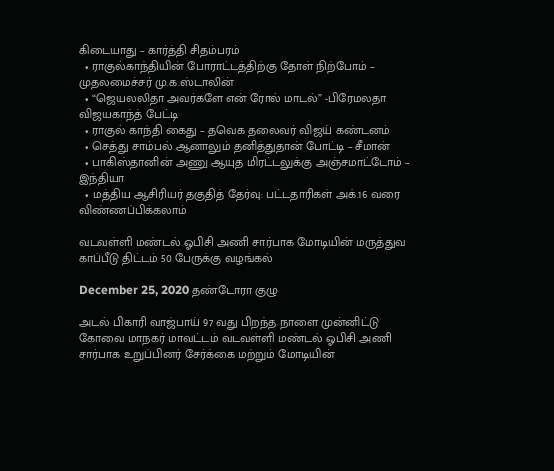கிடையாது – கார்த்தி சிதம்பரம்
  • ராகுல்காந்தியின் போராட்டத்திற்கு தோள் நிற்போம் – முதலமைச்சர் மு.க.ஸ்டாலின்
  • “ஜெயலலிதா அவர்களே என் ரோல் மாடல்” -பிரேமலதா விஜயகாந்த் பேட்டி
  • ராகுல் காந்தி கைது – தவெக தலைவர் விஜய் கண்டனம்
  • செத்து சாம்பல் ஆனாலும் தனித்துதான் போட்டி – சீமான்
  • பாகிஸ்தானின் அணு ஆயுத மிரட்டலுக்கு அஞ்சமாட்டோம் – இந்தியா
  • மத்திய ஆசிரியர் தகுதித் தேர்வு: பட்டதாரிகள் அக்.16 வரை விண்ணப்பிக்கலாம்

வடவள்ளி மண்டல் ஓபிசி அணி சார்பாக மோடியின் மருத்துவ காப்பீடு திட்டம் 50 பேருக்கு வழங்கல்

December 25, 2020 தண்டோரா குழு

அடல் பிகாரி வாஜ்பாய் 97 வது பிறந்த நாளை முன்னிட்டு கோவை மாநகர் மாவட்டம் வடவள்ளி மண்டல் ஓபிசி அணி சார்பாக உறுப்பினர் சேர்க்கை மற்றும் மோடியின்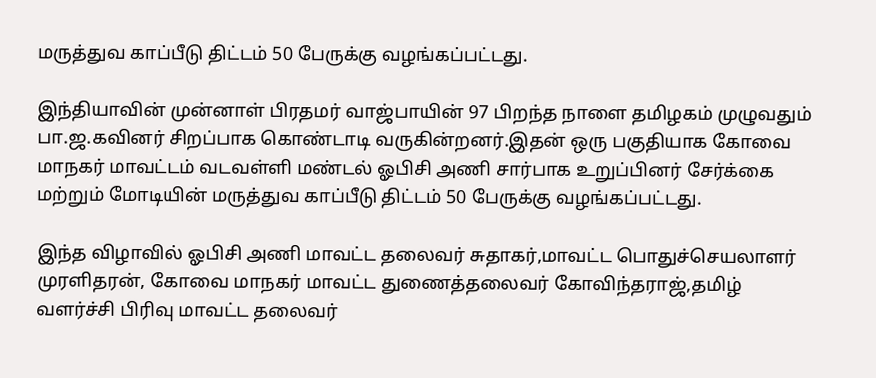மருத்துவ காப்பீடு திட்டம் 50 பேருக்கு வழங்கப்பட்டது.

இந்தியாவின் முன்னாள் பிரதமர் வாஜ்பாயின் 97 பிறந்த நாளை தமிழகம் முழுவதும் பா.ஜ.கவினர் சிறப்பாக கொண்டாடி வருகின்றனர்.இதன் ஒரு பகுதியாக கோவை மாநகர் மாவட்டம் வடவள்ளி மண்டல் ஓபிசி அணி சார்பாக உறுப்பினர் சேர்க்கை
மற்றும் மோடியின் மருத்துவ காப்பீடு திட்டம் 50 பேருக்கு வழங்கப்பட்டது.

இந்த விழாவில் ஓபிசி அணி மாவட்ட தலைவர் சுதாகர்,மாவட்ட பொதுச்செயலாளர் முரளிதரன், கோவை மாநகர் மாவட்ட துணைத்தலைவர் கோவிந்தராஜ்,தமிழ் வளர்ச்சி பிரிவு மாவட்ட தலைவர்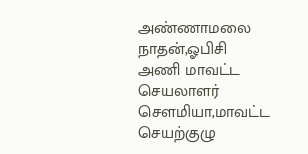அண்ணாமலை நாதன்,ஓபிசி அணி மாவட்ட செயலாளர் சௌமியா,மாவட்ட செயற்குழு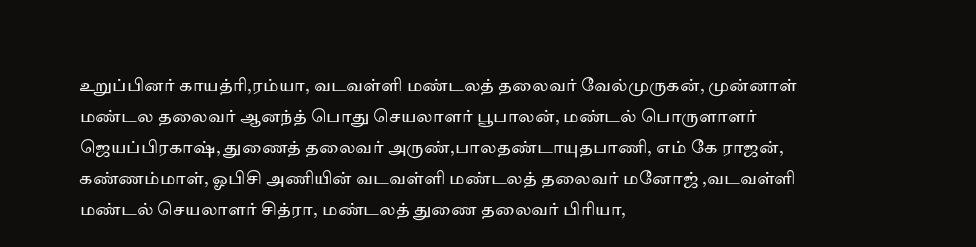உறுப்பினர் காயத்ரி,ரம்யா, வடவள்ளி மண்டலத் தலைவர் வேல்முருகன், முன்னாள் மண்டல தலைவர் ஆனந்த் பொது செயலாளர் பூபாலன், மண்டல் பொருளாளர் ஜெயப்பிரகாஷ், துணைத் தலைவர் அருண்,பாலதண்டாயுதபாணி, எம் கே ராஜன், கண்ணம்மாள், ஓபிசி அணியின் வடவள்ளி மண்டலத் தலைவர் மனோஜ் ,வடவள்ளி மண்டல் செயலாளர் சித்ரா, மண்டலத் துணை தலைவர் பிரியா,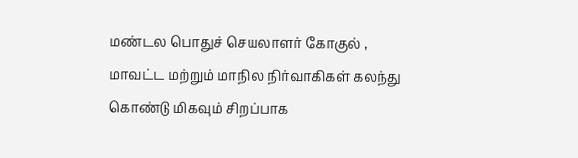மண்டல பொதுச் செயலாளர் கோகுல் , மாவட்ட மற்றும் மாநில நிர்வாகிகள் கலந்து கொண்டு மிகவும் சிறப்பாக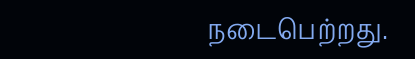நடைபெற்றது.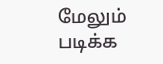மேலும் படிக்க